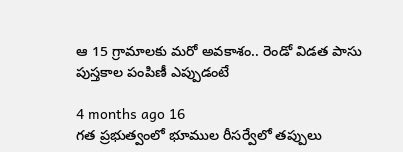ఆ 15 గ్రామాలకు మరో అవకాశం.. రెండో విడత పాసు పుస్తకాల పంపిణీ ఎప్పుడంటే

4 months ago 16
గత ప్రభుత్వంలో భూముల రీసర్వేలో తప్పులు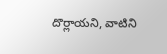దొర్లాయని, వాటిని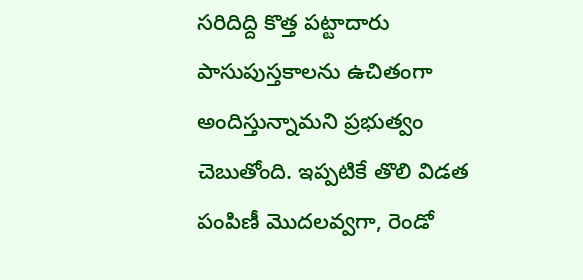సరిదిద్ది కొత్త పట్టాదారు పాసుపుస్తకాలను ఉచితంగా అందిస్తున్నామని ప్రభుత్వం చెబుతోంది. ఇప్పటికే తొలి విడత పంపిణీ మొదలవ్వగా, రెండో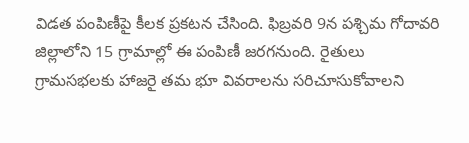విడత పంపిణీపై కీలక ప్రకటన చేసింది. ఫిబ్రవరి 9న పశ్చిమ గోదావరి జిల్లాలోని 15 గ్రామాల్లో ఈ పంపిణీ జరగనుంది. రైతులు గ్రామసభలకు హాజరై తమ భూ వివరాలను సరిచూసుకోవాలని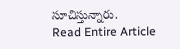సూచిస్తున్నారు.
Read Entire Article